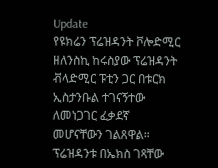Update
የዩክሬን ፕሬዝዳንት ቮሎድሚር ዘለንስኪ ከሩስያው ፕሬዝዳንት ቭላድሚር ፑቲን ጋር በቱርክ ኢስታንቡል ተገናኝተው ለመነጋገር ፈቃደኛ መሆናቸውን ገልጸዋል።
ፕሬዝዳንቱ በኤክስ ገጻቸው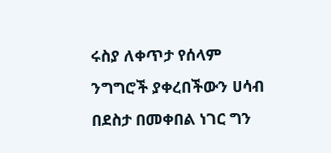ሩስያ ለቀጥታ የሰላም ንግግሮች ያቀረበችውን ሀሳብ በደስታ በመቀበል ነገር ግን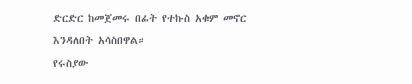ድርድር ከመጀመሩ በፊት የተኩስ አቁም መኖር እንዳለበት አሳስበዋል።
የሩስያው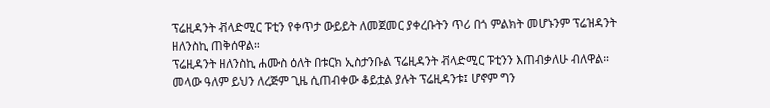ፕሬዚዳንት ቭላድሚር ፑቲን የቀጥታ ውይይት ለመጀመር ያቀረቡትን ጥሪ በጎ ምልክት መሆኑንም ፕሬዝዳንት ዘለንስኪ ጠቅሰዋል።
ፕሬዚዳንት ዘለንስኪ ሐሙስ ዕለት በቱርክ ኢስታንቡል ፕሬዚዳንት ቭላድሚር ፑቲንን እጠብቃለሁ ብለዋል።
መላው ዓለም ይህን ለረጅም ጊዜ ሲጠብቀው ቆይቷል ያሉት ፕሬዚዳንቱ፤ ሆኖም ግን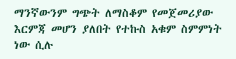ማንኛውንም ግጭት ለማስቆም የመጀመሪያው እርምጃ መሆን ያለበት የተኩስ አቁም ስምምነት ነው ሲሉ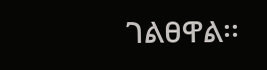ገልፀዋል፡፡